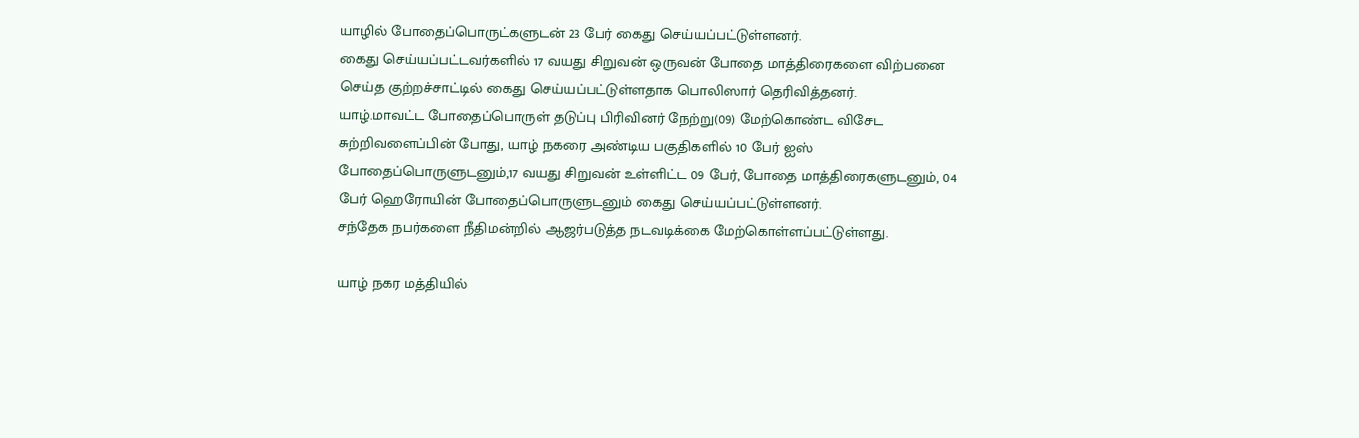யாழில் போதைப்பொருட்களுடன் 23 பேர் கைது செய்யப்பட்டுள்ளனர்.
கைது செய்யப்பட்டவர்களில் 17 வயது சிறுவன் ஒருவன் போதை மாத்திரைகளை விற்பனை செய்த குற்றச்சாட்டில் கைது செய்யப்பட்டுள்ளதாக பொலிஸார் தெரிவித்தனர்.
யாழ்.மாவட்ட போதைப்பொருள் தடுப்பு பிரிவினர் நேற்று(09) மேற்கொண்ட விசேட சுற்றிவளைப்பின் போது, யாழ் நகரை அண்டிய பகுதிகளில் 10 பேர் ஐஸ் போதைப்பொருளுடனும்,17 வயது சிறுவன் உள்ளிட்ட 09 பேர், போதை மாத்திரைகளுடனும், 04 பேர் ஹெரோயின் போதைப்பொருளுடனும் கைது செய்யப்பட்டுள்ளனர்.
சந்தேக நபர்களை நீதிமன்றில் ஆஜர்படுத்த நடவடிக்கை மேற்கொள்ளப்பட்டுள்ளது.

யாழ் நகர மத்தியில்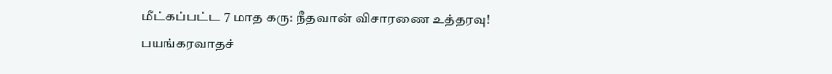மீட்கப்பட்ட 7 மாத கரு: நீதவான் விசாரணை உத்தரவு!
பயங்கரவாதச்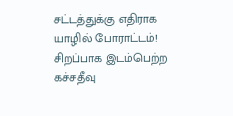சட்டத்துக்கு எதிராக யாழில் போராட்டம்!
சிறப்பாக இடம்பெற்ற கச்சதீவு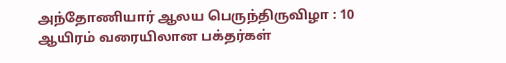அந்தோணியார் ஆலய பெருந்திருவிழா : 10 ஆயிரம் வரையிலான பக்தர்கள்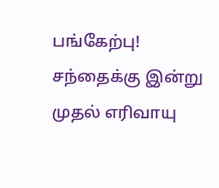பங்கேற்பு!
சந்தைக்கு இன்று முதல் எரிவாயு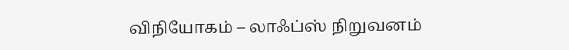விநியோகம் – லாஃப்ஸ் நிறுவனம்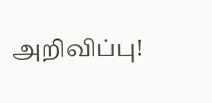அறிவிப்பு!